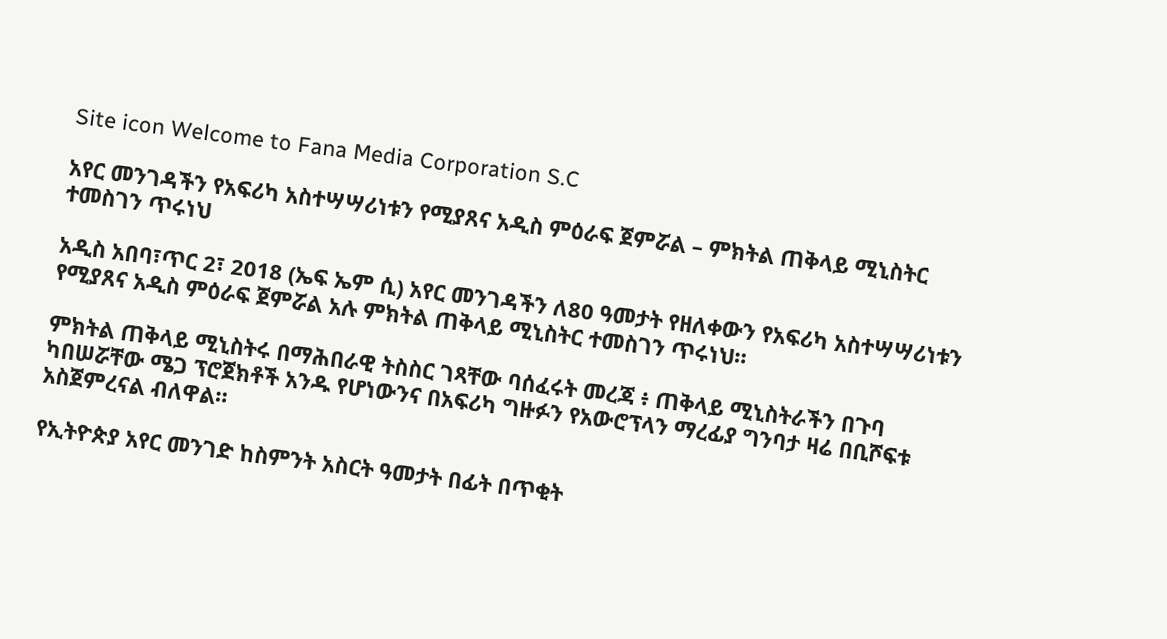Site icon Welcome to Fana Media Corporation S.C

አየር መንገዳችን የአፍሪካ አስተሣሣሪነቱን የሚያጸና አዲስ ምዕራፍ ጀምሯል – ምክትል ጠቅላይ ሚኒስትር ተመስገን ጥሩነህ

አዲስ አበባ፣ጥር 2፣ 2018 (ኤፍ ኤም ሲ) አየር መንገዳችን ለ80 ዓመታት የዘለቀውን የአፍሪካ አስተሣሣሪነቱን የሚያጸና አዲስ ምዕራፍ ጀምሯል አሉ ምክትል ጠቅላይ ሚኒስትር ተመስገን ጥሩነህ።

ምክትል ጠቅላይ ሚኒስትሩ በማሕበራዊ ትስስር ገጻቸው ባሰፈሩት መረጃ ፥ ጠቅላይ ሚኒስትራችን በጉባ ካበሠሯቸው ሜጋ ፕሮጀክቶች አንዱ የሆነውንና በአፍሪካ ግዙፉን የአውሮፕላን ማረፊያ ግንባታ ዛሬ በቢሾፍቱ አስጀምረናል ብለዋል።

የኢትዮጵያ አየር መንገድ ከስምንት አስርት ዓመታት በፊት በጥቂት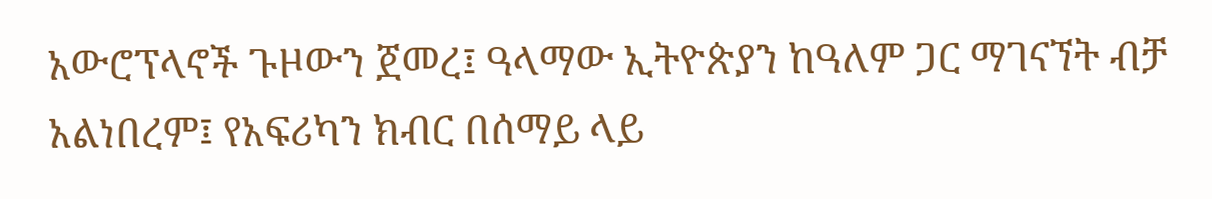አውሮፕላኖች ጉዞውን ጀመረ፤ ዓላማው ኢትዮጵያን ከዓለም ጋር ማገናኘት ብቻ አልነበረም፤ የአፍሪካን ክብር በሰማይ ላይ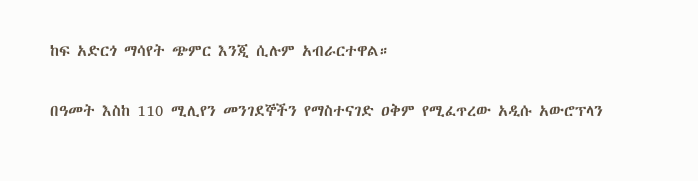ከፍ አድርጎ ማሳየት ጭምር እንጂ ሲሉም አብራርተዋል።

በዓመት እስከ 110 ሚሊየን መንገደኞችን የማስተናገድ ዐቅም የሚፈጥረው አዲሱ አውሮፕላን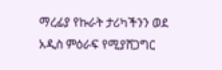ማረፊያ የኩራት ታሪካችንን ወደ አዲስ ምዕራፍ የሚያሸጋግር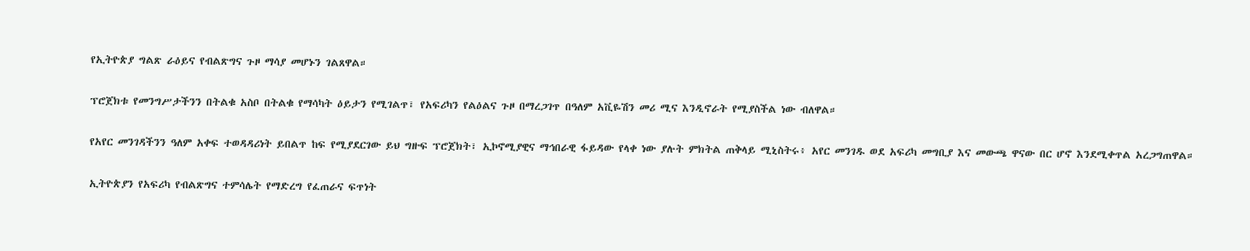የኢትዮጵያ ግልጽ ራዕይና የብልጽግና ጉዞ ማሳያ መሆኑን ገልጸዋል።

ፕሮጀክቱ የመንግሥታችንን በትልቁ አስቦ በትልቁ የማሳካት ዕይታን የሚገልጥ፣ የአፍሪካን የልዕልና ጉዞ በማረጋገጥ በዓለም አቪዬሽን መሪ ሚና እንዲኖራት የሚያስችል ነው ብለዋል።

የአየር መንገዳችንን ዓለም አቀፍ ተወዳዳሪነት ይበልጥ ከፍ የሚያደርገው ይህ ግዙፍ ፕሮጀክት፣ ኢኮኖሚያዊና ማኅበራዊ ፋይዳው የላቀ ነው ያሉት ምክትል ጠቅላይ ሚኒስትሩ፥ አየር መንገዱ ወደ አፍሪካ መግቢያ እና መውጫ ዋናው በር ሆኖ እንደሚቀጥል አረጋግጠዋል።

ኢትዮጵያን የአፍሪካ የብልጽግና ተምሳሌት የማድረግ የፈጠራና ፍጥነት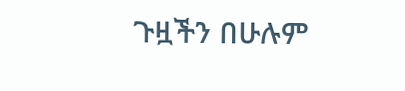ጉዟችን በሁሉም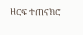ዘርፍ ተጠናክሮ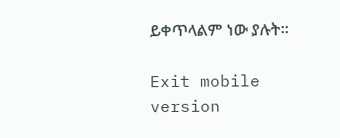ይቀጥላልም ነው ያሉት።

Exit mobile version